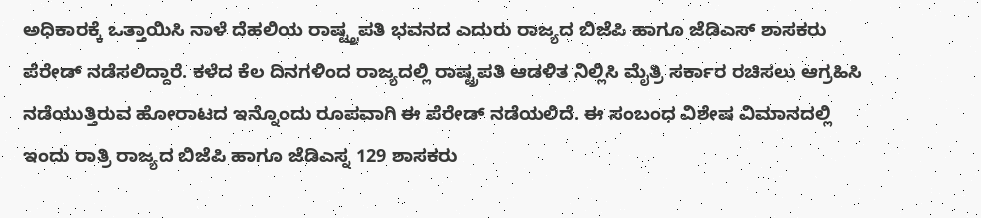ಅಧಿಕಾರಕ್ಕೆ ಒತ್ತಾಯಿಸಿ ನಾಳೆ ದೆಹಲಿಯ ರಾಷ್ಟ್ತ್ರಪತಿ ಭವನದ ಎದುರು ರಾಜ್ಯದ ಬಿಜೆಪಿ ಹಾಗೂ ಜೆಡಿಎಸ್ ಶಾಸಕರು ಪೆರೇಡ್ ನಡೆಸಲಿದ್ದಾರೆ. ಕಳೆದ ಕೆಲ ದಿನಗಳಿಂದ ರಾಜ್ಯದಲ್ಲಿ ರಾಷ್ಟ್ರಪತಿ ಆಡಳಿತ ನಿಲ್ಲಿಸಿ ಮೈತ್ರಿ ಸರ್ಕಾರ ರಚಿಸಲು ಆಗ್ರಹಿಸಿ ನಡೆಯುತ್ತಿರುವ ಹೋರಾಟದ ಇನ್ನೊಂದು ರೂಪವಾಗಿ ಈ ಪೆರೇಡ್ ನಡೆಯಲಿದೆ. ಈ ಸಂಬಂಧ ವಿಶೇಷ ವಿಮಾನದಲ್ಲಿ ಇಂದು ರಾತ್ರಿ ರಾಜ್ಯದ ಬಿಜೆಪಿ ಹಾಗೂ ಜೆಡಿಎಸ್ನ 129 ಶಾಸಕರು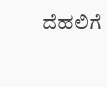ದೆಹಲಿಗೆ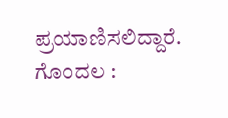ಪ್ರಯಾಣಿಸಲಿದ್ದಾರೆ. ಗೊಂದಲ :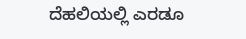ದೆಹಲಿಯಲ್ಲಿ ಎರಡೂ